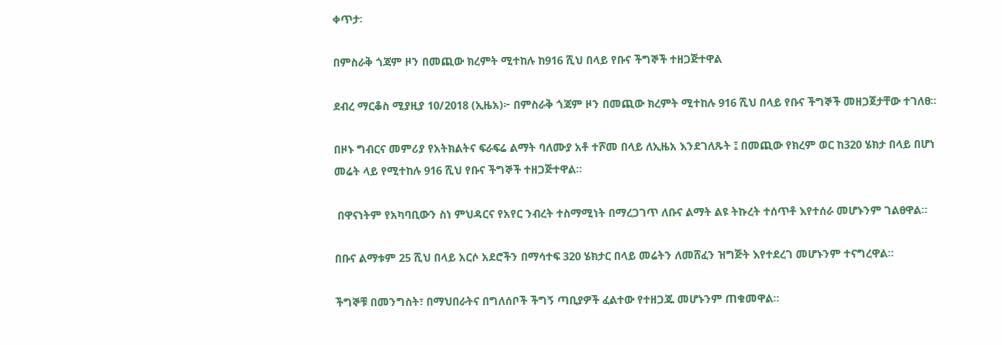ቀጥታ፡

በምስራቅ ጎጃም ዞን በመጪው ክረምት ሚተከሉ ከ916 ሺህ በላይ የቡና ችግኞች ተዘጋጅተዋል

ደብረ ማርቆስ ሚያዚያ 10/2018 (ኢዜአ)፦ በምስራቅ ጎጃም ዞን በመጪው ክረምት ሚተከሉ 916 ሺህ በላይ የቡና ችግኞች መዘጋጀታቸው ተገለፀ።

በዞኑ ግብርና መምሪያ የአትክልትና ፍራፍሬ ልማት ባለሙያ አቶ ተሾመ በላይ ለኢዜአ እንደገለጹት ፤ በመጪው የክረም ወር ከ320 ሄክታ በላይ በሆነ መሬት ላይ የሚተከሉ 916 ሺህ የቡና ችግኞች ተዘጋጅተዋል።

 በዋናነትም የአካባቢውን ስነ ምህዳርና የአየር ንብረት ተስማሚነት በማረጋገጥ ለቡና ልማት ልዩ ትኩረት ተሰጥቶ እየተሰራ መሆኑንም ገልፀዋል።

በቡና ልማቱም 25 ሺህ በላይ አርሶ አደሮችን በማሳተፍ 320 ሄክታር በላይ መሬትን ለመሸፈን ዝግጅት እየተደረገ መሆኑንም ተናግረዋል።

ችግኞቹ በመንግስት፣ በማህበራትና በግለሰቦች ችግኝ ጣቢያዎች ፈልተው የተዘጋጁ መሆኑንም ጠቁመዋል።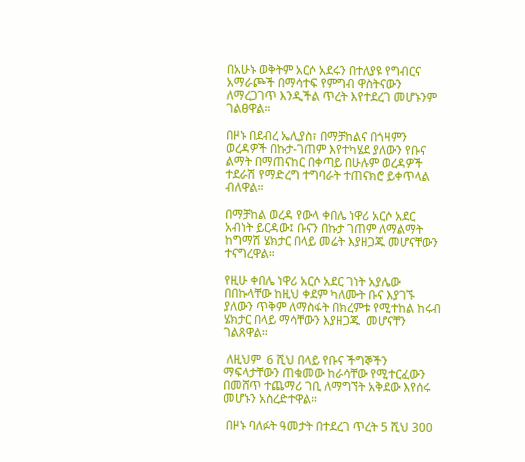በአሁኑ ወቅትም አርሶ አደሩን በተለያዩ የግብርና አማራጮች በማሳተፍ የምግብ ዋስትናውን ለማረጋገጥ እንዲችል ጥረት እየተደረገ መሆኑንም ገልፀዋል።

በዞኑ በደብረ ኤሊያስ፣ በማቻከልና በጎዛምን ወረዳዎች በኩታ-ገጠም እየተካሄደ ያለውን የቡና ልማት በማጠናከር በቀጣይ በሁሉም ወረዳዎች ተደራሽ የማድረግ ተግባራት ተጠናክሮ ይቀጥላል ብለዋል።

በማቻከል ወረዳ የውላ ቀበሌ ነዋሪ አርሶ አደር አብነት ይርዳው፤ ቡናን በኩታ ገጠም ለማልማት ከግማሽ ሄክታር በላይ መሬት እያዘጋጁ መሆናቸውን ተናግረዋል።

የዚሁ ቀበሌ ነዋሪ አርሶ አደር ገነት አያሌው በበኩላቸው ከዚህ ቀደም ካለሙት ቡና እያገኙ ያለውን ጥቅም ለማስፋት በክረምቱ የሚተከል ከሩብ ሄክታር በላይ ማሳቸውን እያዘጋጁ  መሆናቸን ገልጸዋል።

 ለዚህም  6 ሺህ በላይ የቡና ችግኞችን ማፍላታቸውን ጠቁመው ከራሳቸው የሚተርፈውን በመሸጥ ተጨማሪ ገቢ ለማግኘት አቅደው እየሰሩ መሆኑን አስረድተዋል።

 በዞኑ ባለፉት ዓመታት በተደረገ ጥረት 5 ሺህ 300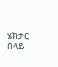ሄክታር በላይ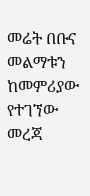መሬት በቡና መልማቱን ከመምሪያው የተገኘው መረጃ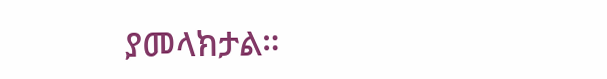ያመላክታል።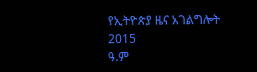የኢትዮጵያ ዜና አገልግሎት
2015
ዓ.ም